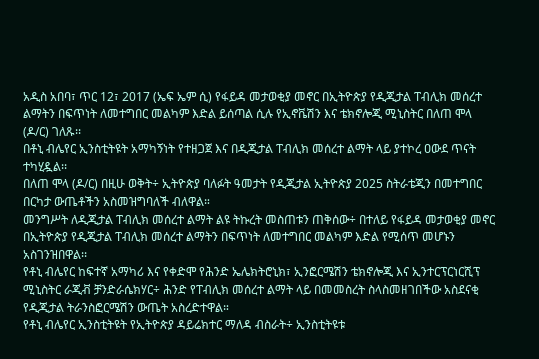አዲስ አበባ፣ ጥር 12፣ 2017 (ኤፍ ኤም ሲ) የፋይዳ መታወቂያ መኖር በኢትዮጵያ የዲጂታል ፐብሊክ መሰረተ ልማትን በፍጥነት ለመተግበር መልካም እድል ይሰጣል ሲሉ የኢኖቬሽን እና ቴክኖሎጂ ሚኒስትር በለጠ ሞላ (ዶ/ር) ገለጹ፡፡
በቶኒ ብሌየር ኢንስቲትዩት አማካኝነት የተዘጋጀ እና በዲጂታል ፐብሊክ መሰረተ ልማት ላይ ያተኮረ ዐውደ ጥናት ተካሂዷል፡፡
በለጠ ሞላ (ዶ/ር) በዚሁ ወቅት÷ ኢትዮጵያ ባለፉት ዓመታት የዲጂታል ኢትዮጵያ 2025 ስትራቴጂን በመተግበር በርካታ ውጤቶችን አስመዝግባለች ብለዋል።
መንግሥት ለዲጂታል ፐብሊክ መሰረተ ልማት ልዩ ትኩረት መስጠቱን ጠቅሰው÷ በተለይ የፋይዳ መታወቂያ መኖር በኢትዮጵያ የዲጂታል ፐብሊክ መሰረተ ልማትን በፍጥነት ለመተግበር መልካም እድል የሚሰጥ መሆኑን አስገንዝበዋል፡፡
የቶኒ ብሌየር ከፍተኛ አማካሪ እና የቀድሞ የሕንድ ኤሌክትሮኒክ፣ ኢንፎርሜሽን ቴክኖሎጂ እና ኢንተርፕርነርሺፕ ሚኒስትር ራጂቭ ቻንድራሴክሃር÷ ሕንድ የፐብሊክ መሰረተ ልማት ላይ በመመስረት ስላስመዘገበችው አስደናቂ የዲጂታል ትራንስፎርሜሽን ውጤት አስረድተዋል።
የቶኒ ብሌየር ኢንስቲትዩት የኢትዮጵያ ዳይሬክተር ማለዳ ብስራት÷ ኢንስቲትዩቱ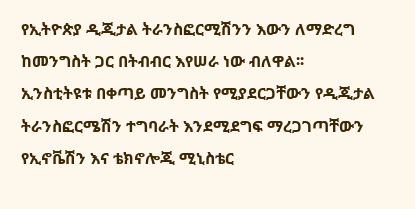የኢትዮጵያ ዲጂታል ትራንስፎርሚሽንን እውን ለማድረግ ከመንግስት ጋር በትብብር እየሠራ ነው ብለዋል፡፡
ኢንስቲትዩቱ በቀጣይ መንግስት የሚያደርጋቸውን የዲጂታል ትራንስፎርሜሽን ተግባራት እንደሚደግፍ ማረጋገጣቸውን የኢኖቬሽን እና ቴክኖሎጂ ሚኒስቴር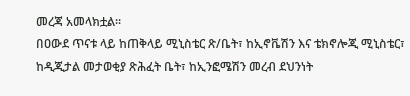መረጃ አመላክቷል፡፡
በዐውደ ጥናቱ ላይ ከጠቅላይ ሚኒስቴር ጽ/ቤት፣ ከኢኖቬሽን እና ቴክኖሎጂ ሚኒስቴር፣ ከዲጂታል መታወቂያ ጽሕፈት ቤት፣ ከኢንፎሜሽን መረብ ደህንነት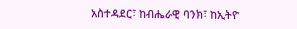አስተዳደር፣ ከብሔራዊ ባንክ፣ ከኢትዮ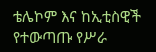ቴሌኮም እና ከኢቲስዊች የተውጣጡ የሥራ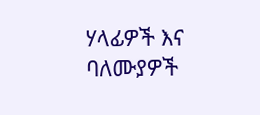ሃላፊዎች እና ባለሙያዎች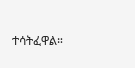ተሳትፈዋል።